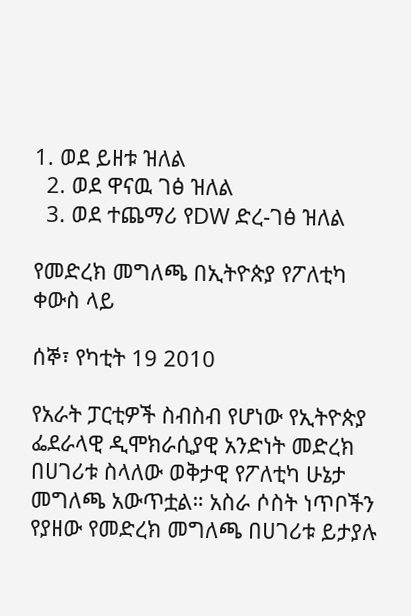1. ወደ ይዘቱ ዝለል
  2. ወደ ዋናዉ ገፅ ዝለል
  3. ወደ ተጨማሪ የDW ድረ-ገፅ ዝለል

የመድረክ መግለጫ በኢትዮጵያ የፖለቲካ ቀውስ ላይ

ሰኞ፣ የካቲት 19 2010

የአራት ፓርቲዎች ስብስብ የሆነው የኢትዮጵያ ፌደራላዊ ዲሞክራሲያዊ አንድነት መድረክ በሀገሪቱ ስላለው ወቅታዊ የፖለቲካ ሁኔታ መግለጫ አውጥቷል። አስራ ሶስት ነጥቦችን የያዘው የመድረክ መግለጫ በሀገሪቱ ይታያሉ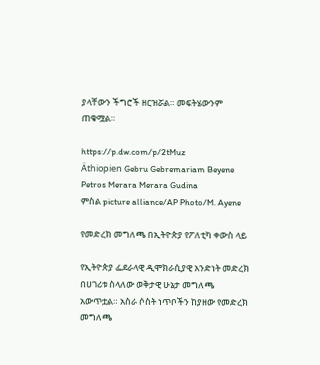ያላቸውን ችግሮች ዘርዝሯል። መፍትሄውንም ጠቁሟል።

https://p.dw.com/p/2tMuz
Äthiopien Gebru Gebremariam Beyene Petros Merara Merara Gudina
ምስል picture alliance/AP Photo/M. Ayene

የመድረክ መግለጫ በኢትዮጵያ የፖለቲካ ቀውስ ላይ

የኢትዮጵያ ፌደራላዊ ዲሞክራሲያዊ አንድነት መድረክ በሀገሪቱ ስላለው ወቅታዊ ሁኔታ መግለጫ አውጥቷል። አስራ ሶስት ነጥቦችን ከያዘው የመድረክ መግለጫ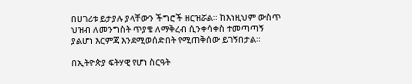በሀገሪቱ ይታያሉ ያላቸውን ችግሮች ዘርዝሯል። ከእነዚህም ውስጥ ህዝብ ለመንግስት ጥያቄ ለማቅረብ ሲንቀሳቀስ ተመጣጣኝ ያልሆነ እርምጃ እንደሚወሰድበት የሚጠቅሰው ይገኝበታል።

በኢትዮጵያ ፍትሃዊ የሆነ ስርዓት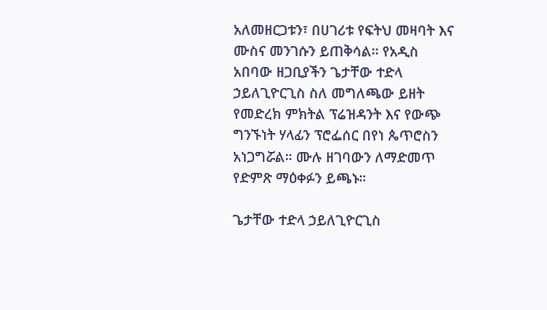አለመዘርጋቱን፣ በሀገሪቱ የፍትህ መዛባት እና ሙስና መንገሱን ይጠቅሳል። የአዲስ አበባው ዘጋቢያችን ጌታቸው ተድላ ኃይለጊዮርጊስ ስለ መግለጫው ይዘት የመድረክ ምክትል ፕሬዝዳንት እና የውጭ ግንኙነት ሃላፊን ፕሮፌሰር በየነ ጴጥሮስን አነጋግሯል። ሙሉ ዘገባውን ለማድመጥ የድምጽ ማዕቀፉን ይጫኑ።

ጌታቸው ተድላ ኃይለጊዮርጊስ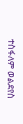ተስፋለም ወልደየስ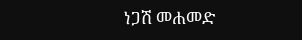ነጋሽ መሐመድ